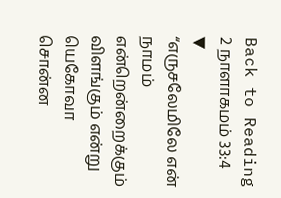Back to Reading
2 நாளாகமம் 33:4
▼
“எருசலேமிலே என் நாமம் என்றென்றைக்கும் விளங்கும் என்று யெகோவா சொன்ன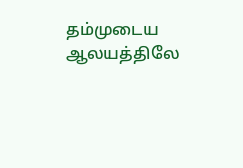தம்முடைய ஆலயத்திலே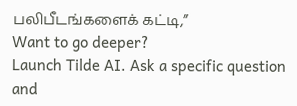பலிபீடங்களைக் கட்டி,”
Want to go deeper?
Launch Tilde AI. Ask a specific question and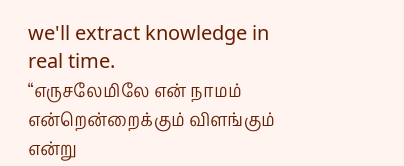we'll extract knowledge in real time.
“எருசலேமிலே என் நாமம் என்றென்றைக்கும் விளங்கும் என்று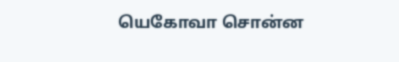யெகோவா சொன்ன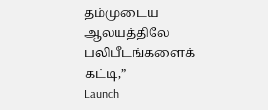தம்முடைய ஆலயத்திலே பலிபீடங்களைக் கட்டி,”
Launch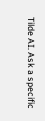Tilde AI. Ask a specific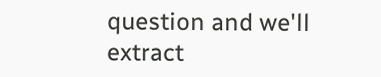question and we'll extract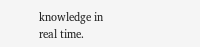knowledge in real time.